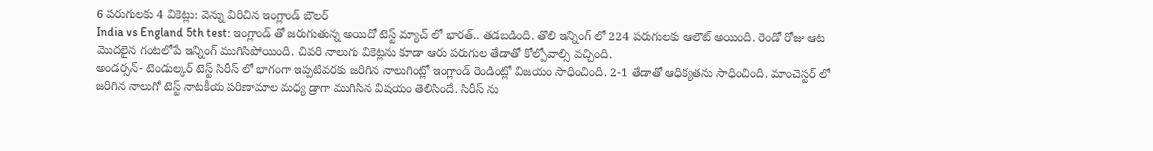6 పరుగులకు 4 వికెట్లు: వెన్ను విరిచిన ఇంగ్లాండ్ బౌలర్
India vs England 5th test: ఇంగ్లాండ్ తో జరుగుతున్న అయిదో టెస్ట్ మ్యాచ్ లో భారత్.. తడబడింది. తొలి ఇన్నింగ్ లో 224 పరుగులకు ఆలౌట్ అయింది. రెండో రోజు ఆట మొదలైన గంటలోపే ఇన్నింగ్ ముగిసిపోయింది. చివరి నాలుగు వికెట్లను కూడా ఆరు పరుగుల తేడాతో కోల్పోవాల్సి వచ్చింది.
అండర్సన్- టెండుల్కర్ టెస్ట్ సిరీస్ లో భాగంగా ఇప్పటివరకు జరిగిన నాలుగింట్లో ఇంగ్లాండ్ రెండింట్లో విజయం సాధించింది. 2-1 తేడాతో ఆధిక్యతను సాధించింది. మాంచెస్టర్ లో జరిగిన నాలుగో టెస్ట్ నాటకీయ పరిణామాల మధ్య డ్రాగా ముగిసిన విషయం తెలిసిందే. సిరీస్ ను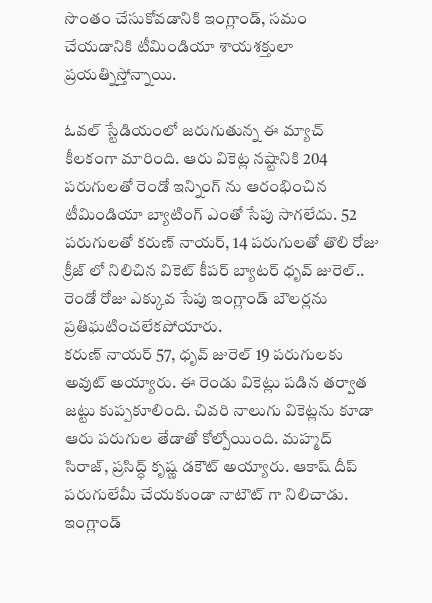సొంతం చేసుకోవడానికి ఇంగ్లాండ్, సమం చేయడానికి టీమిండియా శాయశక్తులా ప్రయత్నిస్తోన్నాయి.

ఓవల్ స్టేడియంలో జరుగుతున్న ఈ మ్యాచ్ కీలకంగా మారింది. ఆరు వికెట్ల నష్టానికి 204 పరుగులతో రెండో ఇన్నింగ్ ను ఆరంభించిన టీమిండియా బ్యాటింగ్ ఎంతో సేపు సాగలేదు. 52 పరుగులతో కరుణ్ నాయర్, 14 పరుగులతో తొలి రోజు క్రీజ్ లో నిలిచిన వికెట్ కీపర్ బ్యాటర్ ధృవ్ జురెల్.. రెండో రోజు ఎక్కువ సేపు ఇంగ్లాండ్ బౌలర్లను ప్రతిఘటించలేకపోయారు.
కరుణ్ నాయర్ 57, ధృవ్ జురెల్ 19 పరుగులకు అవుట్ అయ్యారు. ఈ రెండు వికెట్లు పడిన తర్వాత జట్టు కుప్పకూలింది. చివరి నాలుగు వికెట్లను కూడా ఆరు పరుగుల తేడాతో కోల్పోయింది. మహ్మద్ సిరాజ్, ప్రసిద్ధ్ కృష్ణ డకౌట్ అయ్యారు. ఆకాష్ దీప్ పరుగులేమీ చేయకుండా నాటౌట్ గా నిలిచాడు.
ఇంగ్లాండ్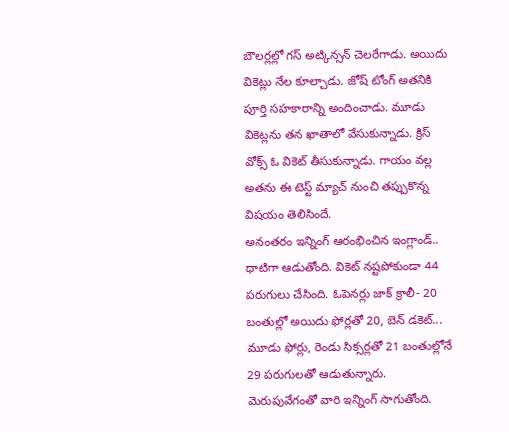బౌలర్లల్లో గస్ అట్కిన్సన్ చెలరేగాడు. అయిదు వికెట్లు నేల కూల్చాడు. జోష్ టోంగ్ అతనికి పూర్తి సహకారాన్ని అందించాడు. మూడు వికెట్లను తన ఖాతాలో వేసుకున్నాడు. క్రిస్ వోక్స్ ఓ వికెట్ తీసుకున్నాడు. గాయం వల్ల అతను ఈ టెస్ట్ మ్యాచ్ నుంచి తప్పుకొన్న విషయం తెలిసిందే.
అనంతరం ఇన్నింగ్ ఆరంభించిన ఇంగ్లాండ్.. ధాటిగా ఆడుతోంది. వికెట్ నష్టపోకుండా 44 పరుగులు చేసింది. ఓపెనర్లు జాక్ క్రాలీ- 20 బంతుల్లో అయిదు ఫోర్లతో 20, బెన్ డకెట్... మూడు ఫోర్లు, రెండు సిక్సర్లతో 21 బంతుల్లోనే 29 పరుగులతో ఆడుతున్నారు. మెరుపువేగంతో వారి ఇన్నింగ్ సాగుతోంది.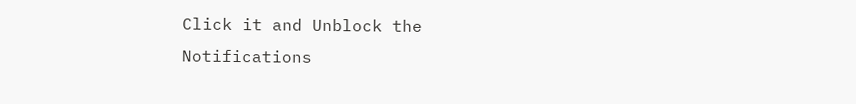Click it and Unblock the Notifications